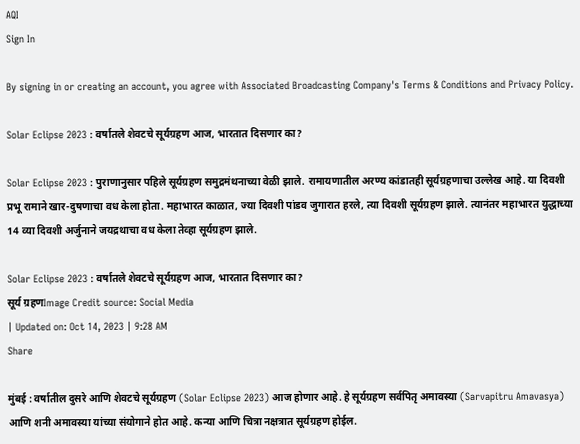AQI
Sign In

By signing in or creating an account, you agree with Associated Broadcasting Company's Terms & Conditions and Privacy Policy.

Solar Eclipse 2023 : वर्षातले शेवटचे सूर्यग्रहण आज, भारतात दिसणार का?

Solar Eclipse 2023 : पुराणानुसार पहिले सूर्यग्रहण समुद्रमंथनाच्या वेळी झाले. रामायणातील अरण्य कांडातही सूर्यग्रहणाचा उल्लेख आहे. या दिवशी प्रभू रामाने खार-दुषणाचा वध केला होता. महाभारत काळात, ज्या दिवशी पांडव जुगारात हरले, त्या दिवशी सूर्यग्रहण झाले. त्यानंतर महाभारत युद्धाच्या 14 व्या दिवशी अर्जुनाने जयद्रथाचा वध केला तेव्हा सूर्यग्रहण झाले.

Solar Eclipse 2023 : वर्षातले शेवटचे सूर्यग्रहण आज, भारतात दिसणार का?
सूर्य ग्रहणImage Credit source: Social Media
| Updated on: Oct 14, 2023 | 9:28 AM
Share

मुंबई : वर्षातील दुसरे आणि शेवटचे सूर्यग्रहण (Solar Eclipse 2023) आज होणार आहे. हे सूर्यग्रहण सर्वपितृ अमावस्या (Sarvapitru Amavasya) आणि शनी अमावस्या यांच्या संयोगाने होत आहे. कन्या आणि चित्रा नक्षत्रात सूर्यग्रहण होईल.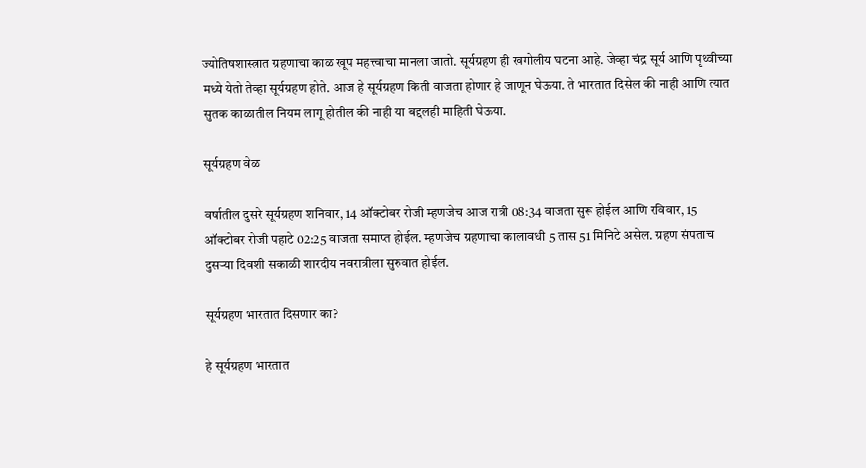ज्योतिषशास्त्रात ग्रहणाचा काळ खूप महत्त्वाचा मानला जातो. सूर्यग्रहण ही खगोलीय घटना आहे. जेव्हा चंद्र सूर्य आणि पृथ्वीच्या मध्ये येतो तेव्हा सूर्यग्रहण होते. आज हे सूर्यग्रहण किती वाजता होणार हे जाणून घेऊया. ते भारतात दिसेल की नाही आणि त्यात सुतक काळातील नियम लागू होतील की नाही या बद्दलही माहिती घेऊया.

सूर्यग्रहण वेळ

वर्षातील दुसरे सूर्यग्रहण शनिवार, 14 ऑक्टोबर रोजी म्हणजेच आज रात्री 08:34 वाजता सुरू होईल आणि रविवार, 15 ऑक्टोबर रोजी पहाटे 02:25 वाजता समाप्त होईल. म्हणजेच ग्रहणाचा कालावधी 5 तास 51 मिनिटे असेल. ग्रहण संपताच दुसऱ्या दिवशी सकाळी शारदीय नवरात्रीला सुरुवात होईल.

सूर्यग्रहण भारतात दिसणार का?

हे सूर्यग्रहण भारतात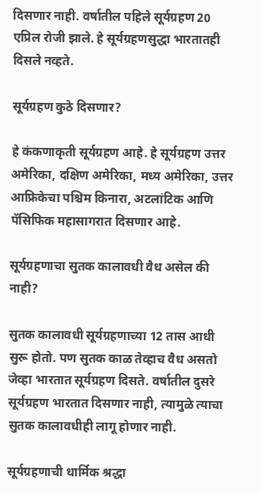दिसणार नाही. वर्षातील पहिले सूर्यग्रहण 20 एप्रिल रोजी झाले. हे सूर्यग्रहणसुद्धा भारतातही दिसले नव्हते.

सूर्यग्रहण कुठे दिसणार?

हे कंकणाकृती सूर्यग्रहण आहे. हे सूर्यग्रहण उत्तर अमेरिका, दक्षिण अमेरिका, मध्य अमेरिका, उत्तर आफ्रिकेचा पश्चिम किनारा, अटलांटिक आणि पॅसिफिक महासागरात दिसणार आहे.

सूर्यग्रहणाचा सुतक कालावधी वैध असेल की नाही?

सुतक कालावधी सूर्यग्रहणाच्या 12 तास आधी सुरू होतो. पण सुतक काळ तेव्हाच वैध असतो जेव्हा भारतात सूर्यग्रहण दिसते. वर्षातील दुसरे सूर्यग्रहण भारतात दिसणार नाही, त्यामुळे त्याचा सुतक कालावधीही लागू होणार नाही.

सूर्यग्रहणाची धार्मिक श्रद्धा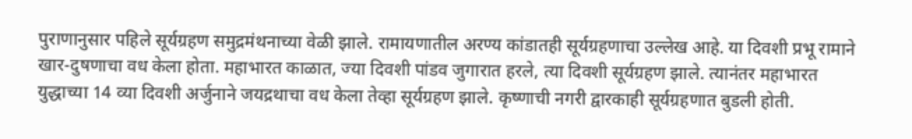पुराणानुसार पहिले सूर्यग्रहण समुद्रमंथनाच्या वेळी झाले. रामायणातील अरण्य कांडातही सूर्यग्रहणाचा उल्लेख आहे. या दिवशी प्रभू रामाने खार-दुषणाचा वध केला होता. महाभारत काळात, ज्या दिवशी पांडव जुगारात हरले, त्या दिवशी सूर्यग्रहण झाले. त्यानंतर महाभारत युद्धाच्या 14 व्या दिवशी अर्जुनाने जयद्रथाचा वध केला तेव्हा सूर्यग्रहण झाले. कृष्णाची नगरी द्वारकाही सूर्यग्रहणात बुडली होती.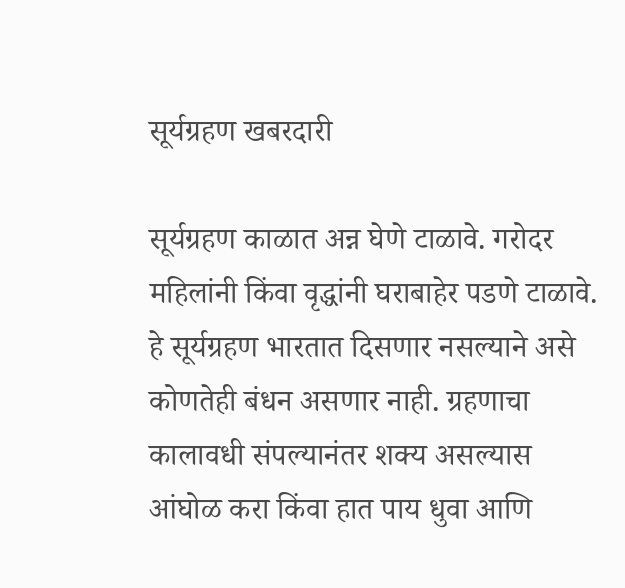सूर्यग्रहण खबरदारी

सूर्यग्रहण काळात अन्न घेणे टाळावे. गरोदर महिलांनी किंवा वृद्धांनी घराबाहेर पडणे टाळावे. हे सूर्यग्रहण भारतात दिसणार नसल्याने असे कोणतेही बंधन असणार नाही. ग्रहणाचा कालावधी संपल्यानंतर शक्य असल्यास आंघोळ करा किंवा हात पाय धुवा आणि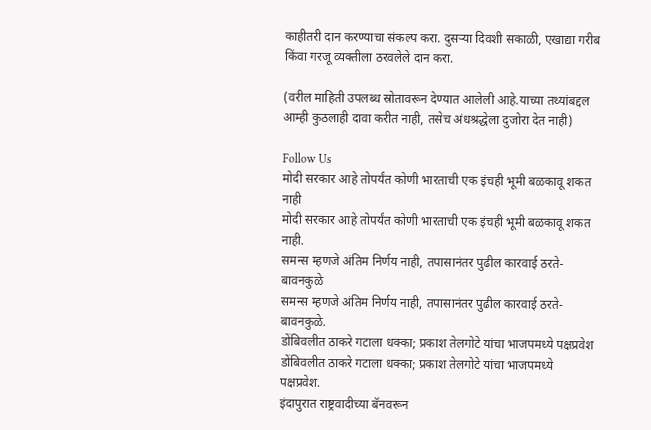काहीतरी दान करण्याचा संकल्प करा. दुसऱ्या दिवशी सकाळी, एखाद्या गरीब किंवा गरजू व्यक्तीला ठरवलेले दान करा.

(वरील माहिती उपलब्ध स्रोतावरून देण्यात आलेली आहे.याच्या तथ्यांबद्दल आम्ही कुठलाही दावा करीत नाही, तसेच अंधश्रद्धेला दुजोरा देत नाही)

Follow Us
मोदी सरकार आहे तोपर्यंत कोणी भारताची एक इंचही भूमी बळकावू शकत नाही
मोदी सरकार आहे तोपर्यंत कोणी भारताची एक इंचही भूमी बळकावू शकत नाही.
समन्स म्हणजे अंतिम निर्णय नाही, तपासानंतर पुढील कारवाई ठरते- बावनकुळे
समन्स म्हणजे अंतिम निर्णय नाही, तपासानंतर पुढील कारवाई ठरते- बावनकुळे.
डोंबिवलीत ठाकरे गटाला धक्का; प्रकाश तेलगोटे यांचा भाजपमध्ये पक्षप्रवेश
डोंबिवलीत ठाकरे गटाला धक्का; प्रकाश तेलगोटे यांचा भाजपमध्ये पक्षप्रवेश.
इंदापुरात राष्ट्रवादीच्या बॅनवरून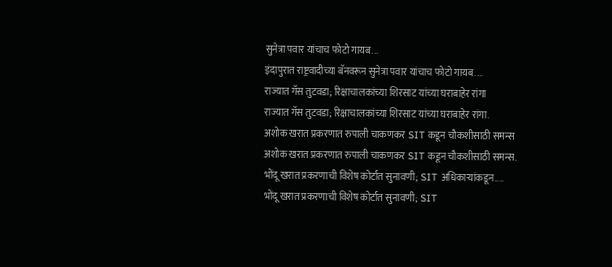सुनेत्रा पवार यांचाच फोटो गायब...
इंदापुरात राष्ट्रवादीच्या बॅनवरून सुनेत्रा पवार यांचाच फोटो गायब....
राज्यात गॅस तुटवडा; रिक्षाचालकांच्या शिरसाट यांच्या घराबाहेर रांगा
राज्यात गॅस तुटवडा; रिक्षाचालकांच्या शिरसाट यांच्या घराबाहेर रांगा.
अशोक खरात प्रकरणात रुपाली चाकणकर SIT कडून चौकशीसाठी समन्स
अशोक खरात प्रकरणात रुपाली चाकणकर SIT कडून चौकशीसाठी समन्स.
भोंदू खरात प्रकरणाची विशेष कोर्टात सुनावणी; SIT अधिकाऱ्यांकडून....
भोंदू खरात प्रकरणाची विशेष कोर्टात सुनावणी; SIT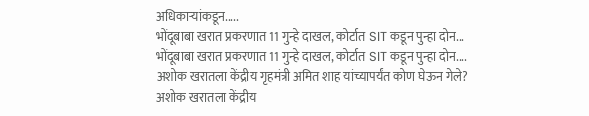अधिकाऱ्यांकडून.....
भोंदूबाबा खरात प्रकरणात 11 गुन्हे दाखल, कोर्टात SIT कडून पुन्हा दोन...
भोंदूबाबा खरात प्रकरणात 11 गुन्हे दाखल, कोर्टात SIT कडून पुन्हा दोन....
अशोक खरातला केंद्रीय गृहमंत्री अमित शाह यांच्यापर्यंत कोण घेऊन गेले?
अशोक खरातला केंद्रीय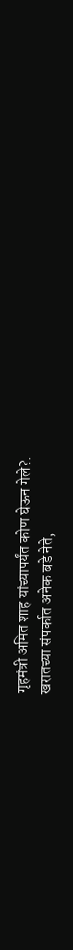गृहमंत्री अमित शाह यांच्यापर्यंत कोण घेऊन गेले?.
खरातच्या संपर्कात अनेक बडे नेते,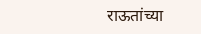राऊतांच्या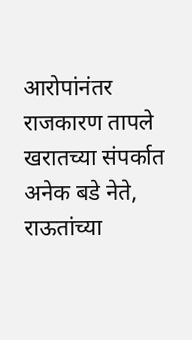आरोपांनंतर राजकारण तापले
खरातच्या संपर्कात अनेक बडे नेते, राऊतांच्या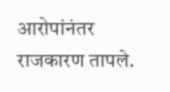आरोपांनंतर राजकारण तापले.